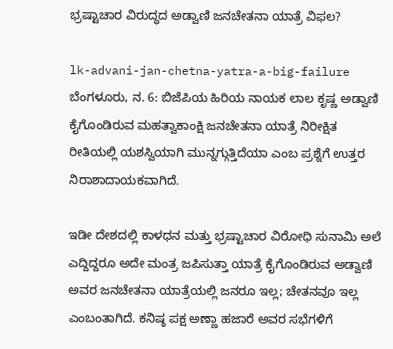ಭ್ರಷ್ಟಾಚಾರ ವಿರುದ್ಧದ ಅಡ್ವಾಣಿ ಜನಚೇತನಾ ಯಾತ್ರೆ ವಿಫಲ?

lk-advani-jan-chetna-yatra-a-big-failure
ಬೆಂಗಳೂರು‌, ನ. 6: ಬಿಜೆಪಿಯ ಹಿರಿಯ ನಾಯಕ ಲಾಲ ಕೃಷ್ಣ ಅಡ್ವಾಣಿ ಕೈಗೊಂಡಿರುವ ಮಹತ್ವಾಕಾಂಕ್ಷಿ ಜನಚೇತನಾ ಯಾತ್ರೆ ನಿರೀಕ್ಷಿತ ರೀತಿಯಲ್ಲಿ ಯಶಸ್ವಿಯಾಗಿ ಮುನ್ನಗ್ಗುತ್ತಿದೆಯಾ ಎಂಬ ಪ್ರಶ್ನೆಗೆ ಉತ್ತರ ನಿರಾಶಾದಾಯಕವಾಗಿದೆ.

ಇಡೀ ದೇಶದಲ್ಲಿ ಕಾಳಧನ ಮತ್ತು ಭ್ರಷ್ಟಾಚಾರ ವಿರೋಧಿ ಸುನಾಮಿ ಅಲೆ ಎದ್ದಿದ್ದರೂ ಅದೇ ಮಂತ್ರ ಜಪಿಸುತ್ತಾ ಯಾತ್ರೆ ಕೈಗೊಂಡಿರುವ ಅಡ್ವಾಣಿ ಅವರ ಜನಚೇತನಾ ಯಾತ್ರೆಯಲ್ಲಿ ಜನರೂ ಇಲ್ಲ; ಚೇತನವೂ ಇಲ್ಲ ಎಂಬಂತಾಗಿದೆ. ಕನಿಷ್ಠ ಪಕ್ಷ ಅಣ್ಣಾ ಹಜಾರೆ ಅವರ ಸಭೆಗಳಿಗೆ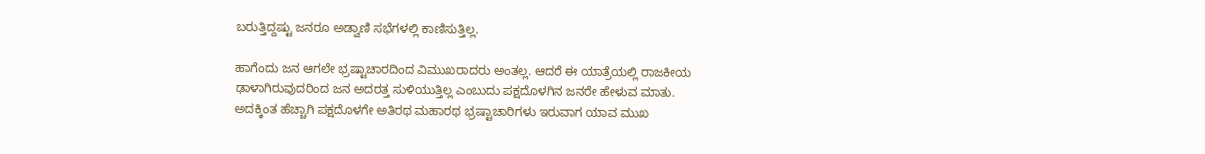ಬರುತ್ತಿದ್ದಷ್ಟು ಜನರೂ ಅಡ್ವಾಣಿ ಸಭೆಗಳಲ್ಲಿ ಕಾಣಿಸುತ್ತಿಲ್ಲ.

ಹಾಗೆಂದು ಜನ ಆಗಲೇ ಭ್ರಷ್ಟಾಚಾರದಿಂದ ವಿಮುಖರಾದರು ಅಂತಲ್ಲ. ಆದರೆ ಈ ಯಾತ್ರೆಯಲ್ಲಿ ರಾಜಕೀಯ ಢಾಳಾಗಿರುವುದರಿಂದ ಜನ ಅದರತ್ತ ಸುಳಿಯುತ್ತಿಲ್ಲ ಎಂಬುದು ಪಕ್ಷದೊಳಗಿನ ಜನರೇ ಹೇಳುವ ಮಾತು. ಅದಕ್ಕಿಂತ ಹೆಚ್ಚಾಗಿ ಪಕ್ಷದೊಳಗೇ ಅತಿರಥ ಮಹಾರಥ ಭ್ರಷ್ಟಾಚಾರಿಗಳು ಇರುವಾಗ ಯಾವ ಮುಖ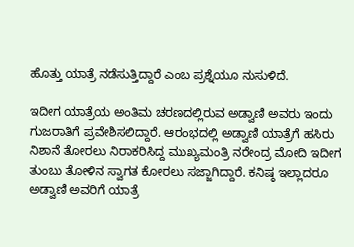ಹೊತ್ತು ಯಾತ್ರೆ ನಡೆಸುತ್ತಿದ್ದಾರೆ ಎಂಬ ಪ್ರಶ್ನೆಯೂ ನುಸುಳಿದೆ.

ಇದೀಗ ಯಾತ್ರೆಯ ಅಂತಿಮ ಚರಣದಲ್ಲಿರುವ ಅಡ್ವಾಣಿ ಅವರು ಇಂದು ಗುಜರಾತಿಗೆ ಪ್ರವೇಶಿಸಲಿದ್ದಾರೆ. ಆರಂಭದಲ್ಲಿ ಅಡ್ವಾಣಿ ಯಾತ್ರೆಗೆ ಹಸಿರು ನಿಶಾನೆ ತೋರಲು ನಿರಾಕರಿಸಿದ್ದ ಮುಖ್ಯಮಂತ್ರಿ ನರೇಂದ್ರ ಮೋದಿ ಇದೀಗ ತುಂಬು ತೋಳಿನ ಸ್ವಾಗತ ಕೋರಲು ಸಜ್ಜಾಗಿದ್ದಾರೆ. ಕನಿಷ್ಠ ಇಲ್ಲಾದರೂ ಅಡ್ವಾಣಿ ಅವರಿಗೆ ಯಾತ್ರೆ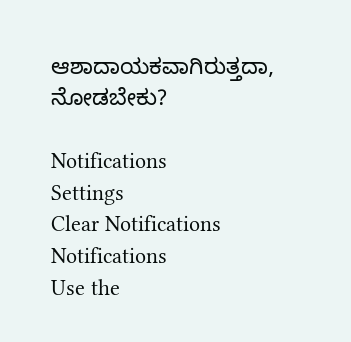ಆಶಾದಾಯಕವಾಗಿರುತ್ತದಾ, ನೋಡಬೇಕು?

Notifications
Settings
Clear Notifications
Notifications
Use the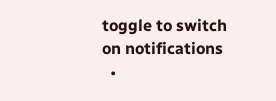toggle to switch on notifications
  •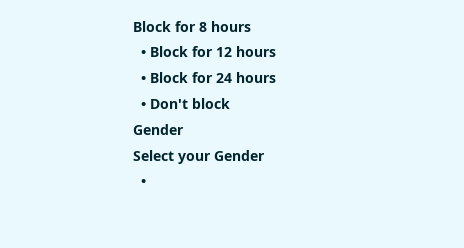Block for 8 hours
  • Block for 12 hours
  • Block for 24 hours
  • Don't block
Gender
Select your Gender
  •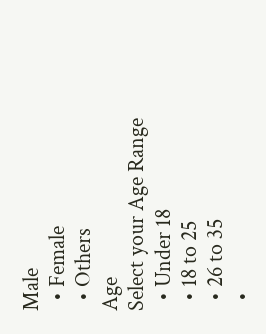Male
  • Female
  • Others
Age
Select your Age Range
  • Under 18
  • 18 to 25
  • 26 to 35
  •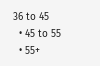36 to 45
  • 45 to 55
  • 55+